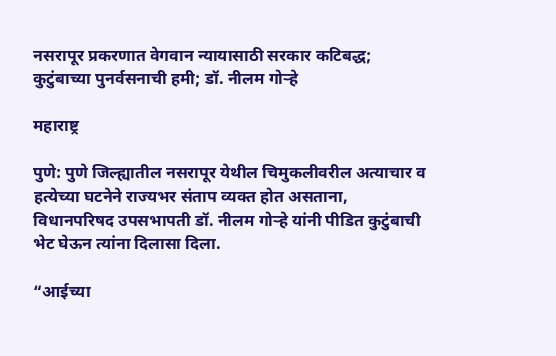नसरापूर प्रकरणात वेगवान न्यायासाठी सरकार कटिबद्ध; कुटुंबाच्या पुनर्वसनाची हमी; डॉ. नीलम गोऱ्हे

महाराष्ट्र

पुणे: पुणे जिल्ह्यातील नसरापूर येथील चिमुकलीवरील अत्याचार व हत्येच्या घटनेने राज्यभर संताप व्यक्त होत असताना, विधानपरिषद उपसभापती डॉ. नीलम गोऱ्हे यांनी पीडित कुटुंबाची भेट घेऊन त्यांना दिलासा दिला.

“आईच्या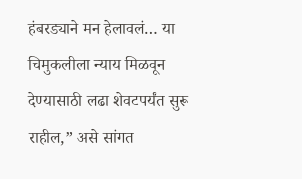हंबरड्याने मन हेलावलं… या चिमुकलीला न्याय मिळवून देण्यासाठी लढा शेवटपर्यंत सुरू राहील,” असे सांगत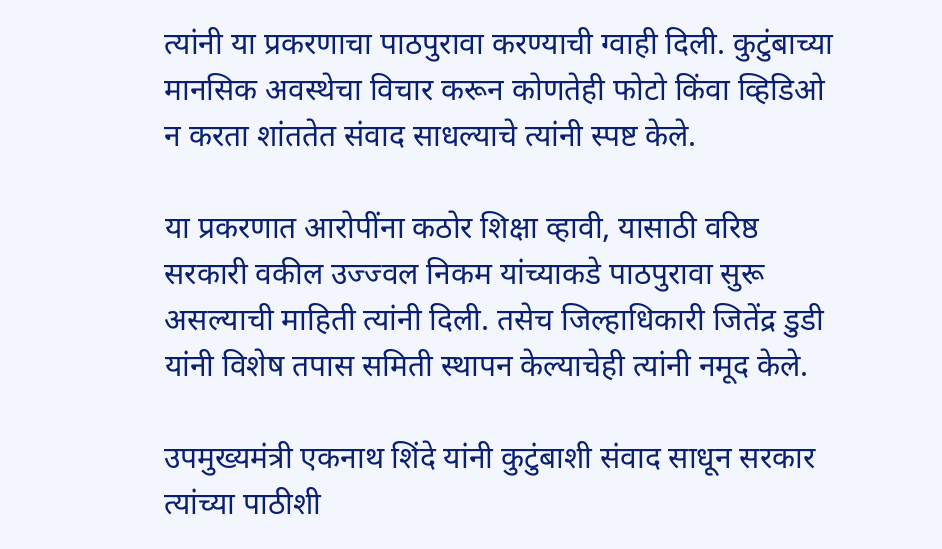त्यांनी या प्रकरणाचा पाठपुरावा करण्याची ग्वाही दिली. कुटुंबाच्या मानसिक अवस्थेचा विचार करून कोणतेही फोटो किंवा व्हिडिओ न करता शांततेत संवाद साधल्याचे त्यांनी स्पष्ट केले.

या प्रकरणात आरोपींना कठोर शिक्षा व्हावी, यासाठी वरिष्ठ सरकारी वकील उज्ज्वल निकम यांच्याकडे पाठपुरावा सुरू असल्याची माहिती त्यांनी दिली. तसेच जिल्हाधिकारी जितेंद्र डुडी यांनी विशेष तपास समिती स्थापन केल्याचेही त्यांनी नमूद केले.

उपमुख्यमंत्री एकनाथ शिंदे यांनी कुटुंबाशी संवाद साधून सरकार त्यांच्या पाठीशी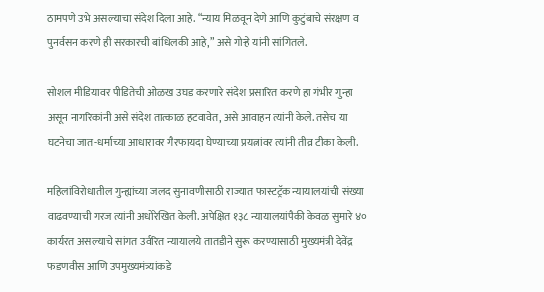ठामपणे उभे असल्याचा संदेश दिला आहे. “न्याय मिळवून देणे आणि कुटुंबाचे संरक्षण व पुनर्वसन करणे ही सरकारची बांधिलकी आहे,” असे गोऱ्हे यांनी सांगितले.

सोशल मीडियावर पीडितेची ओळख उघड करणारे संदेश प्रसारित करणे हा गंभीर गुन्हा असून नागरिकांनी असे संदेश तात्काळ हटवावेत, असे आवाहन त्यांनी केले. तसेच या घटनेचा जात-धर्माच्या आधारावर गैरफायदा घेण्याच्या प्रयत्नांवर त्यांनी तीव्र टीका केली.

महिलांविरोधातील गुन्ह्यांच्या जलद सुनावणीसाठी राज्यात फास्टट्रॅक न्यायालयांची संख्या वाढवण्याची गरज त्यांनी अधोरेखित केली. अपेक्षित १३८ न्यायालयांपैकी केवळ सुमारे ४० कार्यरत असल्याचे सांगत उर्वरित न्यायालये तातडीने सुरू करण्यासाठी मुख्यमंत्री देवेंद्र फडणवीस आणि उपमुख्यमंत्र्यांकडे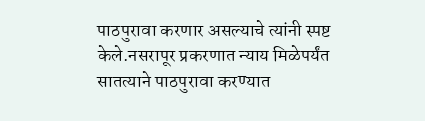पाठपुरावा करणार असल्याचे त्यांनी स्पष्ट केले.नसरापूर प्रकरणात न्याय मिळेपर्यंत सातत्याने पाठपुरावा करण्यात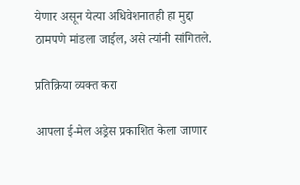येणार असून येत्या अधिवेशनातही हा मुद्दा ठामपणे मांडला जाईल, असे त्यांनी सांगितले.

प्रतिक्रिया व्यक्त करा

आपला ई-मेल अड्रेस प्रकाशित केला जाणार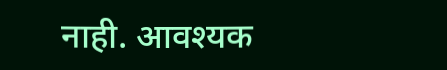नाही. आवश्यक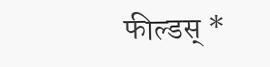फील्डस् *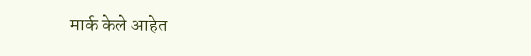मार्क केले आहेत